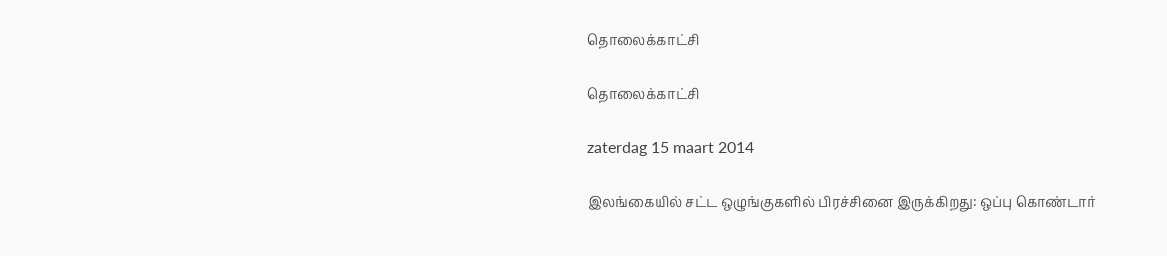தொலைக்காட்சி

தொலைக்காட்சி

zaterdag 15 maart 2014

இலங்கையில் சட்ட ஒழுங்குகளில் பிரச்சினை இருக்கிறது: ஒப்பு கொண்டார்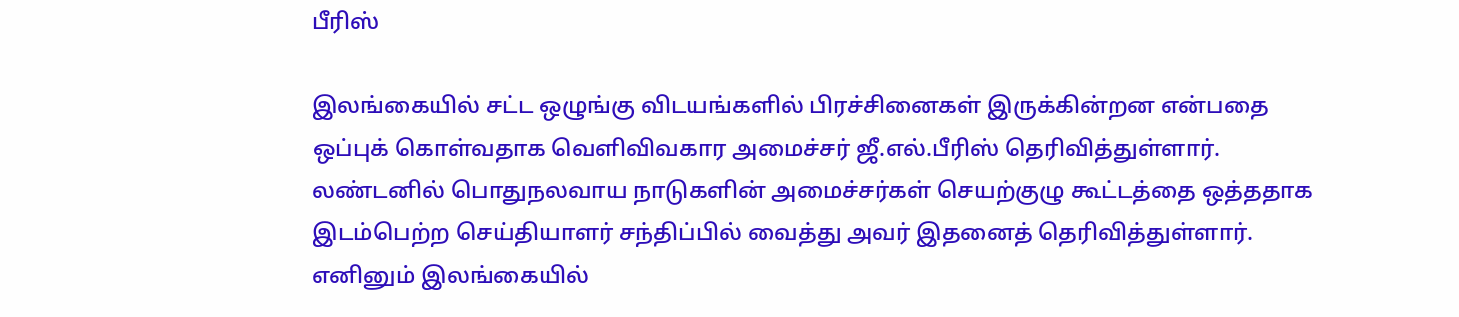பீரிஸ்

இலங்கையில் சட்ட ஒழுங்கு விடயங்களில் பிரச்சினைகள் இருக்கின்றன என்பதை ஒப்புக் கொள்வதாக வெளிவிவகார அமைச்சர் ஜீ.எல்.பீரிஸ் தெரிவித்துள்ளார்.
லண்டனில் பொதுநலவாய நாடுகளின் அமைச்சர்கள் செயற்குழு கூட்டத்தை ஒத்ததாக இடம்பெற்ற செய்தியாளர் சந்திப்பில் வைத்து அவர் இதனைத் தெரிவித்துள்ளார்.
எனினும் இலங்கையில்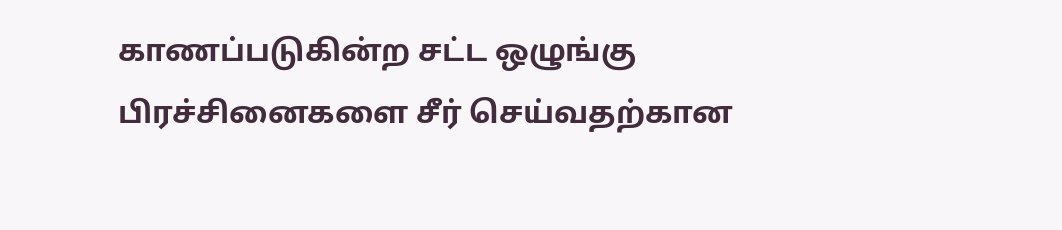காணப்படுகின்ற சட்ட ஒழுங்கு பிரச்சினைகளை சீர் செய்வதற்கான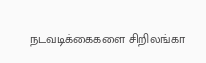நடவடிக்கைகளை சிறிலங்கா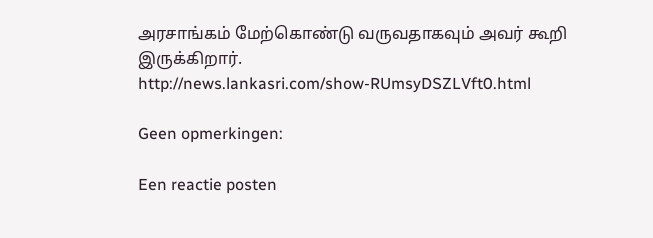அரசாங்கம் மேற்கொண்டு வருவதாகவும் அவர் கூறி இருக்கிறார்.
http://news.lankasri.com/show-RUmsyDSZLVft0.html

Geen opmerkingen:

Een reactie posten